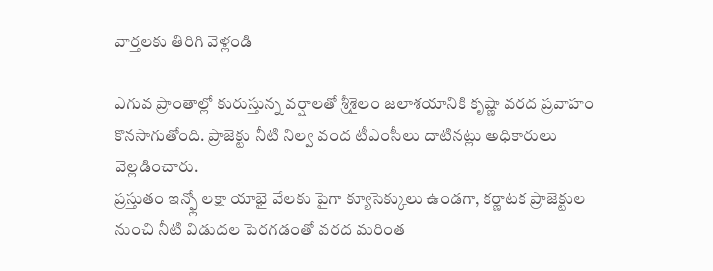వార్తలకు తిరిగి వెళ్లండి

ఎగువ ప్రాంతాల్లో కురుస్తున్న వర్షాలతో శ్రీశైలం జలాశయానికి కృష్ణా వరద ప్రవాహం కొనసాగుతోంది. ప్రాజెక్టు నీటి నిల్వ వంద టీఎంసీలు దాటినట్లు అధికారులు వెల్లడించారు.
ప్రస్తుతం ఇన్ఫ్లో లక్షా యాభై వేలకు పైగా క్యూసెక్కులు ఉండగా, కర్ణాటక ప్రాజెక్టుల నుంచి నీటి విడుదల పెరగడంతో వరద మరింత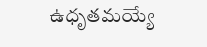ఉధృతమయ్యే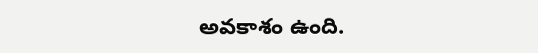అవకాశం ఉంది.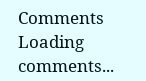Comments
Loading comments...